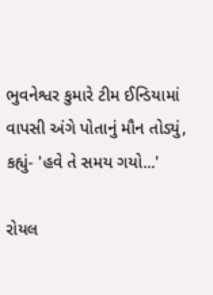ભુવનેશ્વર કુમારે ટીમ ઈન્ડિયામાં વાપસી અંગે પોતાનું મૌન તોડ્યું, કહ્યું- 'હવે તે સમય ગયો...'

રોયલ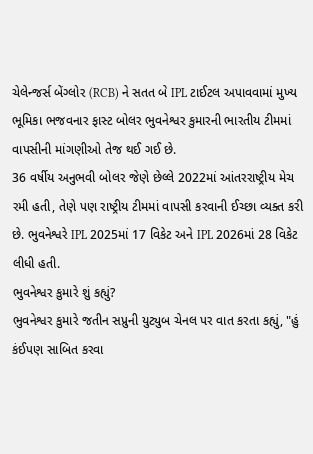ચેલેન્જર્સ બેંગ્લોર (RCB) ને સતત બે IPL ટાઈટલ અપાવવામાં મુખ્ય ભૂમિકા ભજવનાર ફાસ્ટ બોલર ભુવનેશ્વર કુમારની ભારતીય ટીમમાં વાપસીની માંગણીઓ તેજ થઈ ગઈ છે.
36 વર્ષીય અનુભવી બોલર જેણે છેલ્લે 2022માં આંતરરાષ્ટ્રીય મેચ રમી હતી, તેણે પણ રાષ્ટ્રીય ટીમમાં વાપસી કરવાની ઈચ્છા વ્યક્ત કરી છે. ભુવનેશ્વરે IPL 2025માં 17 વિકેટ અને IPL 2026માં 28 વિકેટ લીધી હતી.
ભુવનેશ્વર કુમારે શું કહ્યું?
ભુવનેશ્વર કુમારે જતીન સપ્રુની યુટ્યુબ ચેનલ પર વાત કરતા કહ્યું, "હું કંઈપણ સાબિત કરવા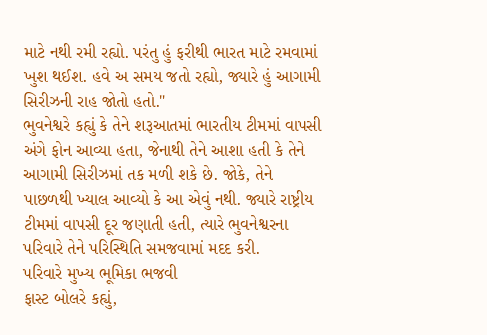માટે નથી રમી રહ્યો. પરંતુ હું ફરીથી ભારત માટે રમવામાં ખુશ થઈશ. હવે અ સમય જતો રહ્યો, જ્યારે હું આગામી સિરીઝની રાહ જોતો હતો."
ભુવનેશ્વરે કહ્યું કે તેને શરૂઆતમાં ભારતીય ટીમમાં વાપસી અંગે ફોન આવ્યા હતા, જેનાથી તેને આશા હતી કે તેને આગામી સિરીઝમાં તક મળી શકે છે. જોકે, તેને પાછળથી ખ્યાલ આવ્યો કે આ એવું નથી. જ્યારે રાષ્ટ્રીય ટીમમાં વાપસી દૂર જણાતી હતી, ત્યારે ભુવનેશ્વરના પરિવારે તેને પરિસ્થિતિ સમજવામાં મદદ કરી.
પરિવારે મુખ્ય ભૂમિકા ભજવી
ફાસ્ટ બોલરે કહ્યું,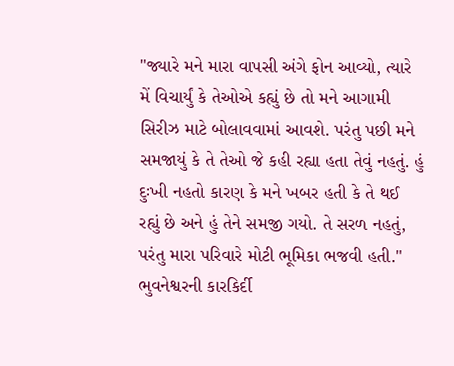"જ્યારે મને મારા વાપસી અંગે ફોન આવ્યો, ત્યારે મેં વિચાર્યું કે તેઓએ કહ્યું છે તો મને આગામી સિરીઝ માટે બોલાવવામાં આવશે. પરંતુ પછી મને સમજાયું કે તે તેઓ જે કહી રહ્યા હતા તેવું નહતું. હું દુઃખી નહતો કારણ કે મને ખબર હતી કે તે થઈ રહ્યું છે અને હું તેને સમજી ગયો. તે સરળ નહતું, પરંતુ મારા પરિવારે મોટી ભૂમિકા ભજવી હતી."
ભુવનેશ્વરની કારકિર્દી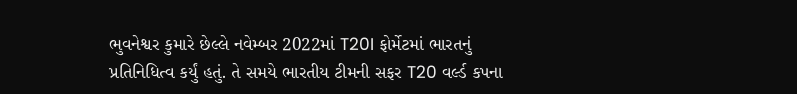ભુવનેશ્વર કુમારે છેલ્લે નવેમ્બર 2022માં T20I ફોર્મેટમાં ભારતનું પ્રતિનિધિત્વ કર્યું હતું. તે સમયે ભારતીય ટીમની સફર T20 વર્લ્ડ કપના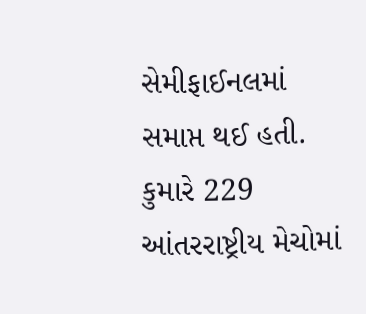સેમીફાઈનલમાં સમાપ્ત થઈ હતી. કુમારે 229 આંતરરાષ્ટ્રીય મેચોમાં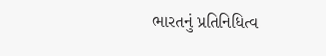ભારતનું પ્રતિનિધિત્વ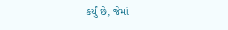કર્યું છે, જેમાં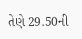તેણે 29.50ની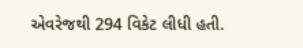એવરેજથી 294 વિકેટ લીધી હતી.